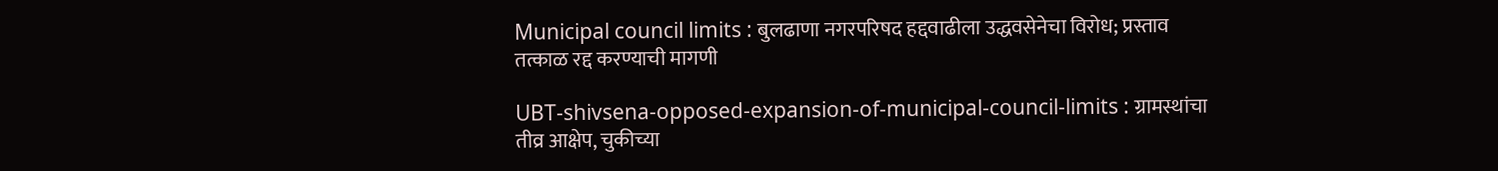Municipal council limits : बुलढाणा नगरपरिषद हद्दवाढीला उद्धवसेनेचा विरोध; प्रस्ताव तत्काळ रद्द करण्याची मागणी

UBT-shivsena-opposed-expansion-of-municipal-council-limits : ग्रामस्थांचा तीव्र आक्षेप, चुकीच्या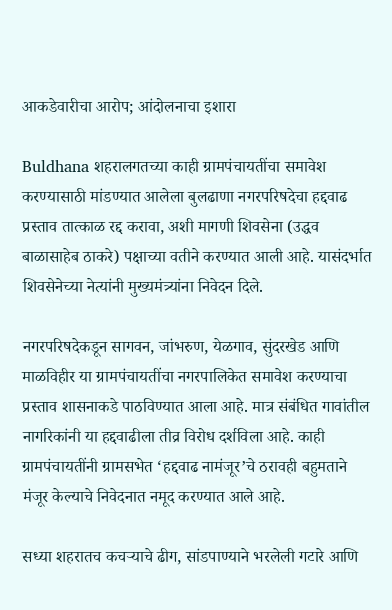आकडेवारीचा आरोप; आंदोलनाचा इशारा

Buldhana शहरालगतच्या काही ग्रामपंचायतींचा समावेश करण्यासाठी मांडण्यात आलेला बुलढाणा नगरपरिषदेचा हद्दवाढ प्रस्ताव तात्काळ रद्द करावा, अशी मागणी शिवसेना (उद्धव बाळासाहेब ठाकरे) पक्षाच्या वतीने करण्यात आली आहे. यासंदर्भात शिवसेनेच्या नेत्यांनी मुख्यमंत्र्यांना निवेदन दिले.

नगरपरिषदेकडून सागवन, जांभरुण, येळगाव, सुंदरखेड आणि माळविहीर या ग्रामपंचायतींचा नगरपालिकेत समावेश करण्याचा प्रस्ताव शासनाकडे पाठविण्यात आला आहे. मात्र संबंधित गावांतील नागरिकांनी या हद्दवाढीला तीव्र विरोध दर्शविला आहे. काही ग्रामपंचायतींनी ग्रामसभेत ‘हद्दवाढ नामंजूर’चे ठरावही बहुमताने मंजूर केल्याचे निवेदनात नमूद करण्यात आले आहे.

सध्या शहरातच कचऱ्याचे ढीग, सांडपाण्याने भरलेली गटारे आणि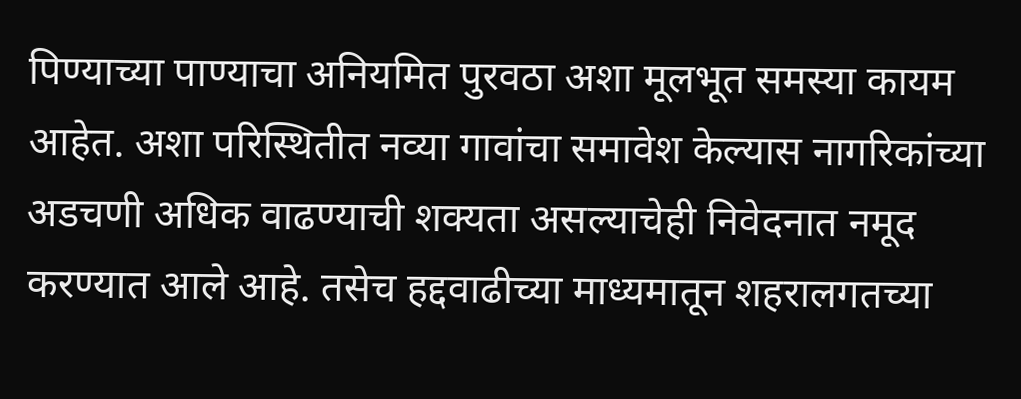पिण्याच्या पाण्याचा अनियमित पुरवठा अशा मूलभूत समस्या कायम आहेत. अशा परिस्थितीत नव्या गावांचा समावेश केल्यास नागरिकांच्या अडचणी अधिक वाढण्याची शक्यता असल्याचेही निवेदनात नमूद करण्यात आले आहे. तसेच हद्दवाढीच्या माध्यमातून शहरालगतच्या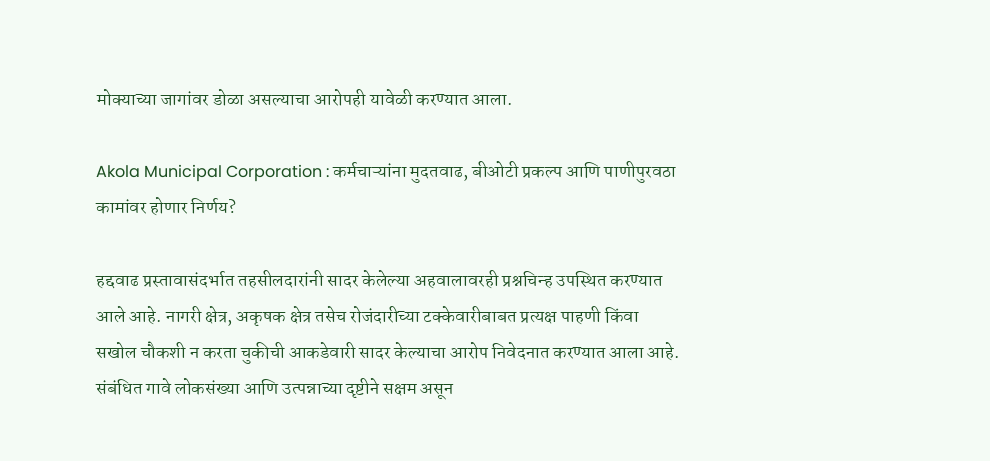मोक्याच्या जागांवर डोळा असल्याचा आरोपही यावेळी करण्यात आला.

Akola Municipal Corporation : कर्मचाऱ्यांना मुदतवाढ, बीओटी प्रकल्प आणि पाणीपुरवठा कामांवर होणार निर्णय?

हद्दवाढ प्रस्तावासंदर्भात तहसीलदारांनी सादर केलेल्या अहवालावरही प्रश्नचिन्ह उपस्थित करण्यात आले आहे. नागरी क्षेत्र, अकृषक क्षेत्र तसेच रोजंदारीच्या टक्केवारीबाबत प्रत्यक्ष पाहणी किंवा सखोल चौकशी न करता चुकीची आकडेवारी सादर केल्याचा आरोप निवेदनात करण्यात आला आहे. संबंधित गावे लोकसंख्या आणि उत्पन्नाच्या दृष्टीने सक्षम असून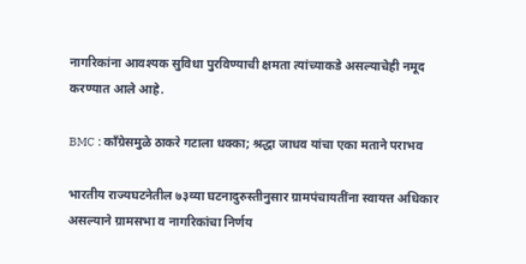नागरिकांना आवश्यक सुविधा पुरविण्याची क्षमता त्यांच्याकडे असल्याचेही नमूद करण्यात आले आहे.

BMC : काँग्रेसमुळे ठाकरे गटाला धक्का; श्रद्धा जाधव यांचा एका मताने पराभव

भारतीय राज्यघटनेतील ७३व्या घटनादुरुस्तीनुसार ग्रामपंचायतींना स्वायत्त अधिकार असल्याने ग्रामसभा व नागरिकांचा निर्णय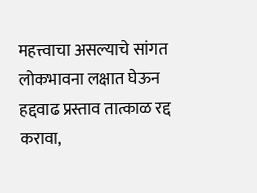महत्त्वाचा असल्याचे सांगत लोकभावना लक्षात घेऊन हद्दवाढ प्रस्ताव तात्काळ रद्द करावा,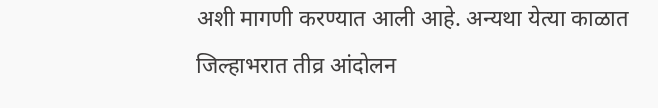अशी मागणी करण्यात आली आहे. अन्यथा येत्या काळात जिल्हाभरात तीव्र आंदोलन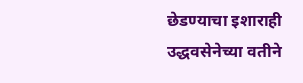छेडण्याचा इशाराही उद्धवसेनेच्या वतीने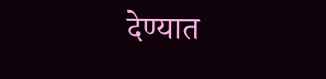देण्यात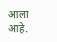आला आहे.